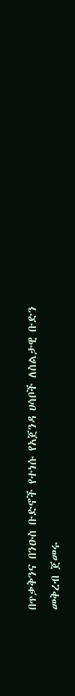በጥቃቅንና በንዑስ ቡድኖች የተነሱ የአጀንዳ ሀሳቦች ለስልታዊ ቡድን መቅረብ ጀመሩ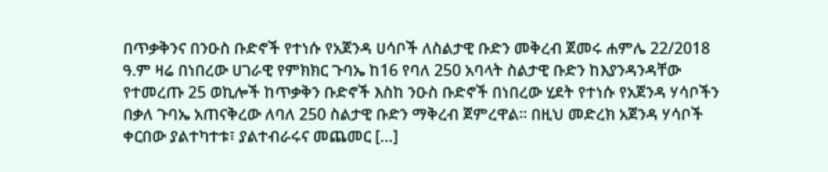በጥቃቅንና በንዑስ ቡድኖች የተነሱ የአጀንዳ ሀሳቦች ለስልታዊ ቡድን መቅረብ ጀመሩ ሐምሌ 22/2018 ዓ.ም ዛሬ በነበረው ሀገራዊ የምክክር ጉባኤ ከ16 የባለ 250 አባላት ስልታዊ ቡድን ከእያንዳንዳቸው የተመረጡ 25 ወኪሎች ከጥቃቅን ቡድኖች እስከ ንዑስ ቡድኖች በነበረው ሂደት የተነሱ የአጀንዳ ሃሳቦችን በቃለ ጉባኤ አጠናቅረው ለባለ 250 ስልታዊ ቡድን ማቅረብ ጀምረዋል፡፡ በዚህ መድረክ አጀንዳ ሃሳቦች ቀርበው ያልተካተቱ፣ ያልተብራሩና መጨመር […]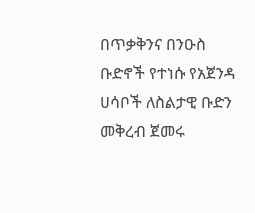በጥቃቅንና በንዑስ ቡድኖች የተነሱ የአጀንዳ ሀሳቦች ለስልታዊ ቡድን መቅረብ ጀመሩ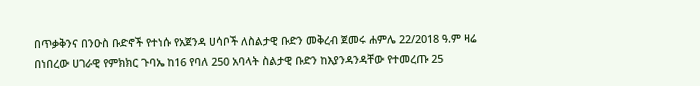በጥቃቅንና በንዑስ ቡድኖች የተነሱ የአጀንዳ ሀሳቦች ለስልታዊ ቡድን መቅረብ ጀመሩ ሐምሌ 22/2018 ዓ.ም ዛሬ በነበረው ሀገራዊ የምክክር ጉባኤ ከ16 የባለ 250 አባላት ስልታዊ ቡድን ከእያንዳንዳቸው የተመረጡ 25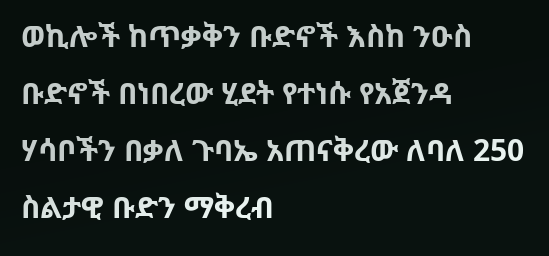ወኪሎች ከጥቃቅን ቡድኖች እስከ ንዑስ ቡድኖች በነበረው ሂደት የተነሱ የአጀንዳ ሃሳቦችን በቃለ ጉባኤ አጠናቅረው ለባለ 250 ስልታዊ ቡድን ማቅረብ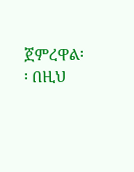ጀምረዋል፡፡ በዚህ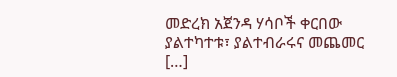መድረክ አጀንዳ ሃሳቦች ቀርበው ያልተካተቱ፣ ያልተብራሩና መጨመር […]